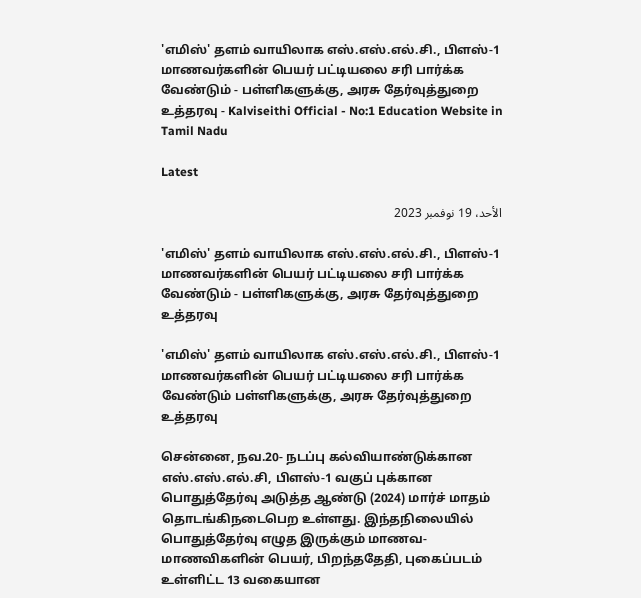'எமிஸ்' தளம் வாயிலாக எஸ்.எஸ்.எல்.சி., பிளஸ்-1 மாணவர்களின் பெயர் பட்டியலை சரி பார்க்க வேண்டும் - பள்ளிகளுக்கு, அரசு தேர்வுத்துறை உத்தரவு - Kalviseithi Official - No:1 Education Website in Tamil Nadu

Latest

الأحد، 19 نوفمبر 2023

'எமிஸ்' தளம் வாயிலாக எஸ்.எஸ்.எல்.சி., பிளஸ்-1 மாணவர்களின் பெயர் பட்டியலை சரி பார்க்க வேண்டும் - பள்ளிகளுக்கு, அரசு தேர்வுத்துறை உத்தரவு

'எமிஸ்' தளம் வாயிலாக எஸ்.எஸ்.எல்.சி., பிளஸ்-1 மாணவர்களின் பெயர் பட்டியலை சரி பார்க்க வேண்டும் பள்ளிகளுக்கு, அரசு தேர்வுத்துறை உத்தரவு

சென்னை, நவ.20- நடப்பு கல்வியாண்டுக்கான எஸ்.எஸ்.எல்.சி, பிளஸ்-1 வகுப் புக்கான பொதுத்தேர்வு அடுத்த ஆண்டு (2024) மார்ச் மாதம் தொடங்கிநடைபெற உள்ளது. இந்தநிலையில் பொதுத்தேர்வு எழுத இருக்கும் மாணவ-மாணவிகளின் பெயர், பிறந்ததேதி, புகைப்படம் உள்ளிட்ட 13 வகையான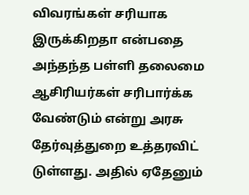விவரங்கள் சரியாக இருக்கிறதா என்பதை அந்தந்த பள்ளி தலைமை ஆசிரியர்கள் சரிபார்க்க வேண்டும் என்று அரசு தேர்வுத்துறை உத்தரவிட் டுள்ளது. அதில் ஏதேனும்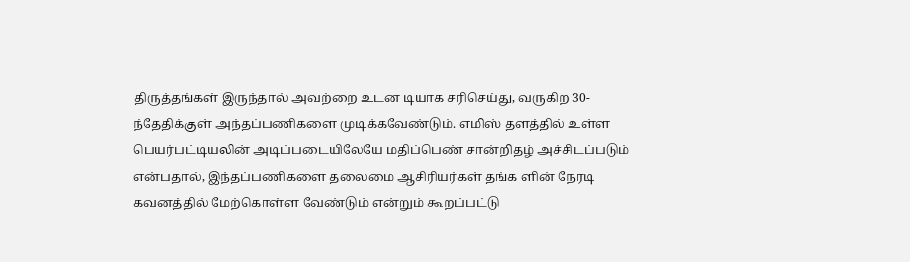திருத்தங்கள் இருந்தால் அவற்றை உடன டியாக சரிசெய்து, வருகிற 30-ந்தேதிக்குள் அந்தப்பணிகளை முடிக்கவேண்டும். எமிஸ் தளத்தில் உள்ள பெயர்பட்டியலின் அடிப்படையிலேயே மதிப்பெண் சான்றிதழ் அச்சிடப்படும் என்பதால், இந்தப்பணிகளை தலைமை ஆசிரியர்கள் தங்க ளின் நேரடி கவனத்தில் மேற்கொள்ள வேண்டும் என்றும் கூறப்பட்டு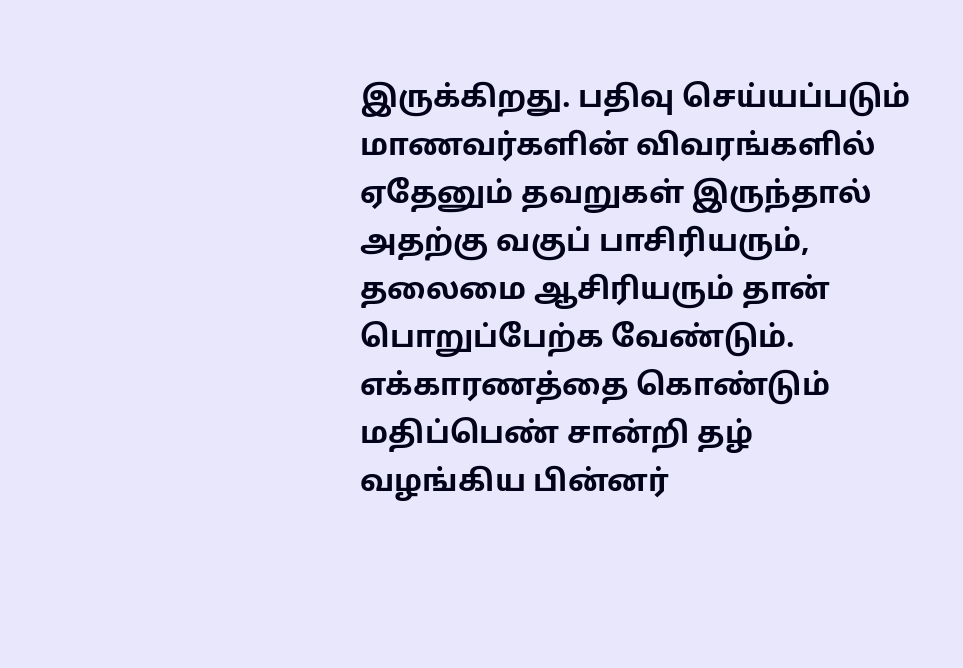இருக்கிறது. பதிவு செய்யப்படும் மாணவர்களின் விவரங்களில் ஏதேனும் தவறுகள் இருந்தால் அதற்கு வகுப் பாசிரியரும், தலைமை ஆசிரியரும் தான் பொறுப்பேற்க வேண்டும். எக்காரணத்தை கொண்டும் மதிப்பெண் சான்றி தழ் வழங்கிய பின்னர்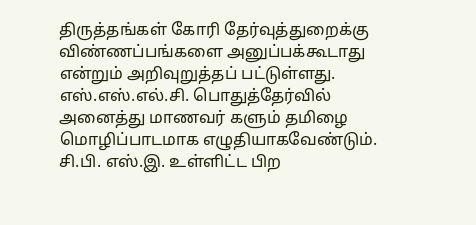திருத்தங்கள் கோரி தேர்வுத்துறைக்கு விண்ணப்பங்களை அனுப்பக்கூடாது என்றும் அறிவுறுத்தப் பட்டுள்ளது. எஸ்.எஸ்.எல்.சி. பொதுத்தேர்வில் அனைத்து மாணவர் களும் தமிழை மொழிப்பாடமாக எழுதியாகவேண்டும். சி.பி. எஸ்.இ. உள்ளிட்ட பிற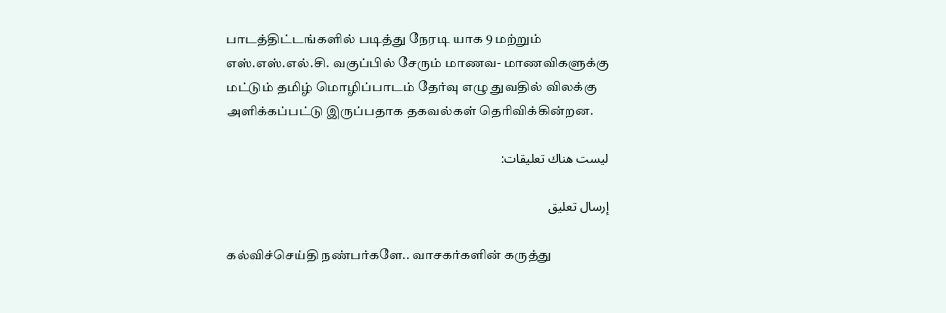பாடத்திட்டங்களில் படித்து நேரடி யாக 9 மற்றும் எஸ்.எஸ்.எல்.சி. வகுப்பில் சேரும் மாணவ- மாணவிகளுக்கு மட்டும் தமிழ் மொழிப்பாடம் தேர்வு எழு துவதில் விலக்கு அளிக்கப்பட்டு இருப்பதாக தகவல்கள் தெரிவிக்கின்றன.

ليست هناك تعليقات:

إرسال تعليق

கல்விச்செய்தி நண்பர்களே.. வாசகர்களின் கருத்து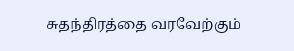சுதந்திரத்தை வரவேற்கும்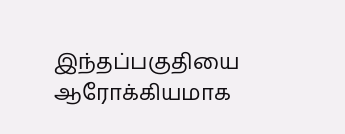இந்தப்பகுதியை ஆரோக்கியமாக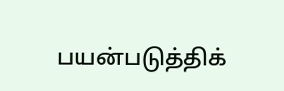பயன்படுத்திக்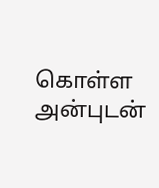கொள்ள அன்புடன்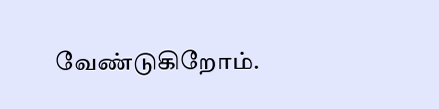வேண்டுகிறோம்.